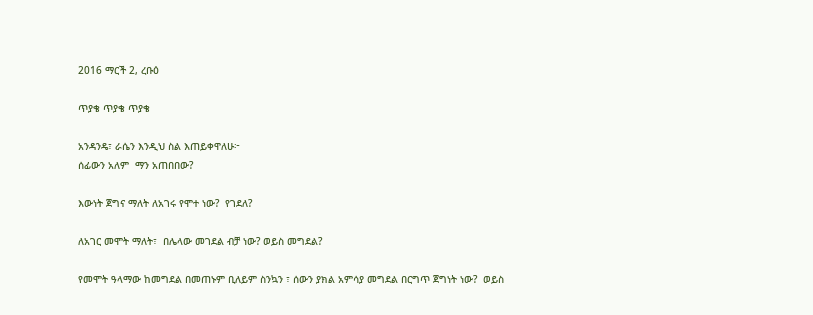2016 ማርች 2, ረቡዕ

ጥያቄ ጥያቄ ጥያቄ

አንዳንዴ፣ ራሴን እንዲህ ስል እጠይቀዋለሁ፦
ሰፊውን አለም  ማን አጠበበው?

እውነት ጀግና ማለት ለአገሩ የሞተ ነው?  የገደለ?

ለአገር መሞት ማለት፣  በሌላው መገደል ብቻ ነው? ወይስ መግደል?

የመሞት ዓላማው ከመግደል በመጠኑም ቢለይም ስንኳን ፣ ሰውን ያክል አምሳያ መግደል በርግጥ ጀግነት ነው?  ወይስ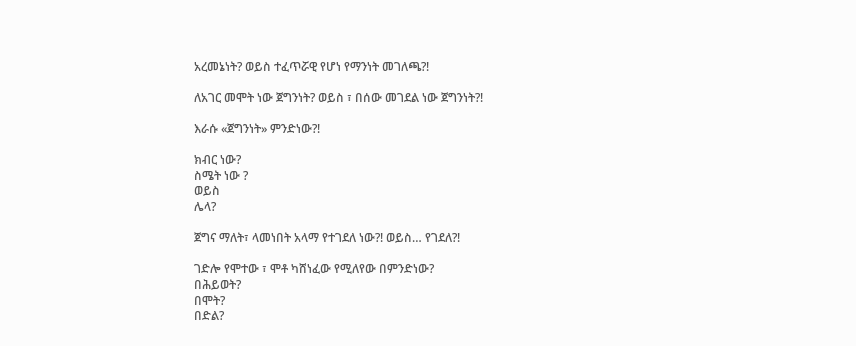አረመኔነት? ወይስ ተፈጥሯዊ የሆነ የማንነት መገለጫ?!

ለአገር መሞት ነው ጀግንነት? ወይስ ፣ በሰው መገደል ነው ጀግንነት?!

እራሱ «ጀግንነት» ምንድነው?!

ክብር ነው?
ስሜት ነው ?
ወይስ
ሌላ?

ጀግና ማለት፣ ላመነበት አላማ የተገደለ ነው?! ወይስ… የገደለ?!

ገድሎ የሞተው ፣ ሞቶ ካሸነፈው የሚለየው በምንድነው?
በሕይወት?
በሞት?
በድል?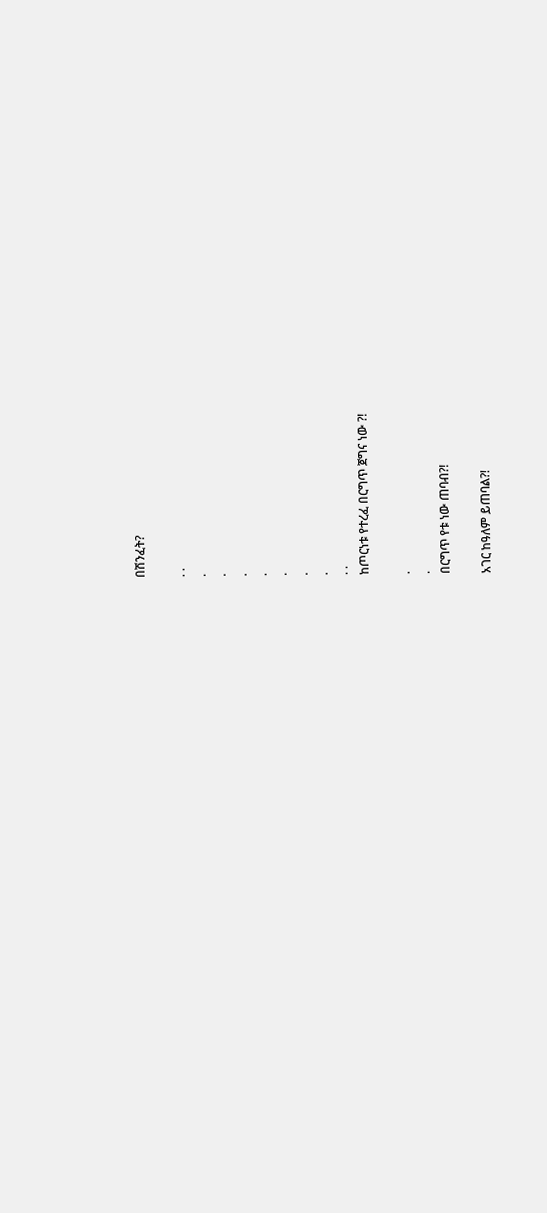በሽንፈት?

. .
.
.
.
.
.
.
.
. .
ከጦርነቱ የተረፈ በርግጥ ጀግና ነው ?!

.
.
በርግጥ የቱ ነው ጠባብ?!

አገር ከዓለም ይጠባል?!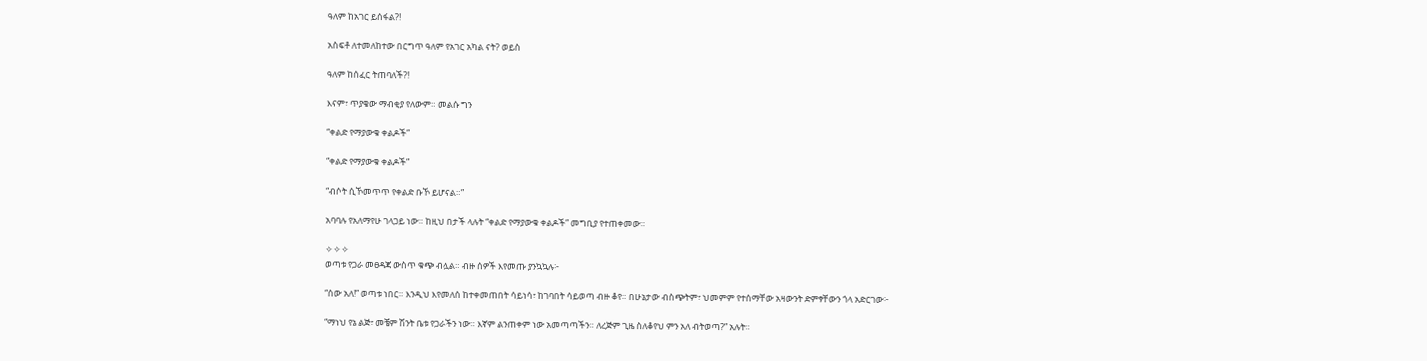ዓለም ከአገር ይሰፋል?!

አስፍቶ ለተመለከተው በርግጥ ዓለም የአገር አካል ናት? ወይስ

ዓለም ከሰፈር ትጠባለች?!

እናም፣ ጥያቄው ማብቂያ የለውም። መልሱ ግን

“ቀልድ የማያውቁ ቀልዶች”

“ቀልድ የማያውቁ ቀልዶች”

“ብሶት ሲኾመጥጥ የቀልድ ቡኾ ይሆናል።”

አባባሉ የአለማየሁ ገላጋይ ነው። ከዚህ በታች ላሉት “ቀልድ የማያውቁ ቀልዶች” መግቢያ የተጠቀመው።

✧✧✧
ወጣቱ የጋራ መፀዳጃ ውስጥ ቁጭ ብሏል። ብዙ ሰዎች እየመጡ ያንኳኳሉ፦

“ሰው አለ!” ወጣቱ ነበር። እንዲህ እየመለሰ ከተቀመጠበት ሳይነሳ፣ ከገባበት ሳይወጣ ብዙ ቆየ። በሁኔታው ብስጭትም፣ ህመምም የተሰማቸው አዛውንት ድምፃቸውን ጎላ አድርገው፦

“ማነህ የኔ ልጅ፣ መቼም ሽንት ቤቱ የጋራችን ነው። እኛም ልንጠቀም ነው አመጣጣችን። ለረጅም ጊዜ ስለቆየህ ምን አለ ብትወጣ?” አሉት።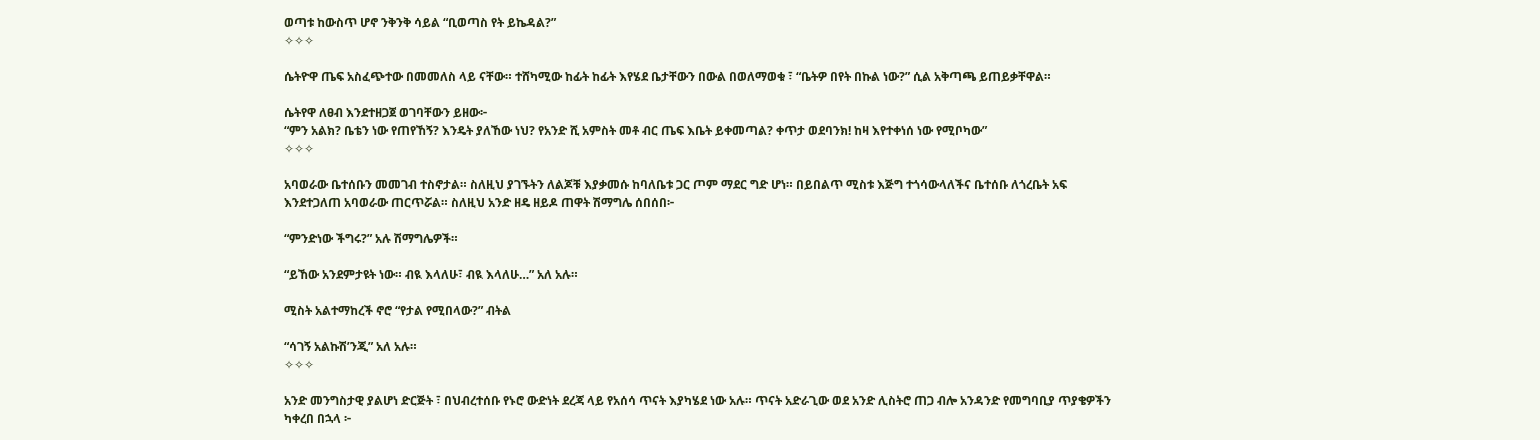ወጣቱ ከውስጥ ሆኖ ንቅንቅ ሳይል “ቢወጣስ የት ይኬዳል?”
✧✧✧

ሴትዮዋ ጤፍ አስፈጭተው በመመለስ ላይ ናቸው። ተሸካሚው ከፊት ከፊት እየሄደ ቤታቸውን በውል በወለማወቁ ፣ “ቤትዎ በየት በኩል ነው?” ሲል አቅጣጫ ይጠይቃቸዋል።

ሴትየዋ ለፀብ እንደተዘጋጀ ወገባቸውን ይዘው፦
“ምን አልክ? ቤቴን ነው የጠየኸኝ? እንዴት ያለኸው ነህ? የአንድ ሺ አምስት መቶ ብር ጤፍ እቤት ይቀመጣል? ቀጥታ ወደባንክ! ከዛ እየተቀነሰ ነው የሚቦካው”
✧✧✧

አባወራው ቤተሰቡን መመገብ ተስኖታል። ስለዚህ ያገኙትን ለልጆቹ እያቃመሱ ከባለቤቱ ጋር ጦም ማደር ግድ ሆነ። በይበልጥ ሚስቱ እጅግ ተጎሳውላለችና ቤተሰቡ ለጎረቤት አፍ እንደተጋለጠ አባወራው ጠርጥሯል። ስለዚህ አንድ ዘዴ ዘይዶ ጠዋት ሽማግሌ ሰበሰበ፦

“ምንድነው ችግሩ?” አሉ ሽማግሌዎች።

“ይኸው አንደምታዩት ነው። ብዪ እላለሁ፣ ብዪ እላለሁ…” አለ አሉ።

ሚስት አልተማከረች ኖሮ “የታል የሚበላው?” ብትል

“ሳገኝ አልኩሽ’ንጂ” አለ አሉ።
✧✧✧

አንድ መንግስታዊ ያልሆነ ድርጅት ፣ በህብረተሰቡ የኑሮ ውድነት ደረጃ ላይ የአሰሳ ጥናት እያካሄደ ነው አሉ። ጥናት አድራጊው ወደ አንድ ሊስትሮ ጠጋ ብሎ አንዳንድ የመግባቢያ ጥያቄዎችን ካቀረበ በኋላ ፦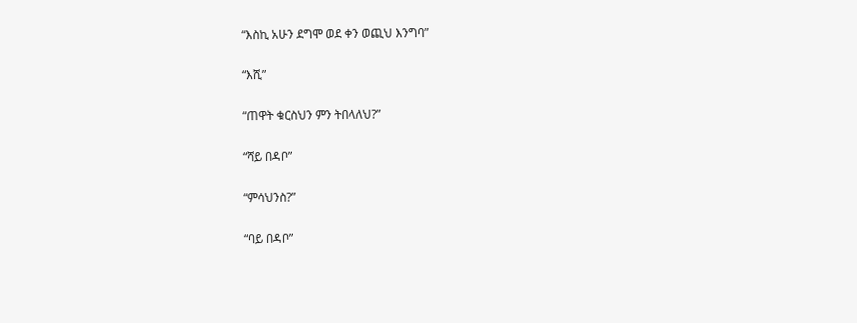“እስኪ አሁን ደግሞ ወደ ቀን ወጪህ እንግባ”

“እሺ”

“ጠዋት ቁርስህን ምን ትበላለህ?”

“ሻይ በዳቦ”

“ምሳህንስ?”

“ባይ በዳቦ”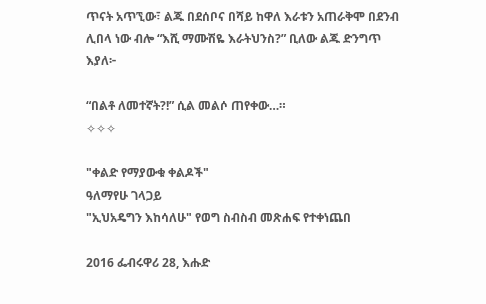ጥናት አጥኚው፣ ልጁ በደሰቦና በሻይ ከዋለ እራቱን አጠራቅሞ በደንብ ሊበላ ነው ብሎ “እሺ ማሙሽዬ እራትህንስ?” ቢለው ልጁ ድንግጥ እያለ፦

“በልቶ ለመተኛት?!” ሲል መልሶ ጠየቀው…።
✧✧✧

"ቀልድ የማያውቁ ቀልዶች"
ዓለማየሁ ገላጋይ
"ኢህአዴግን እከሳለሁ" የወግ ስብስብ መጽሐፍ የተቀነጨበ

2016 ፌብሩዋሪ 28, እሑድ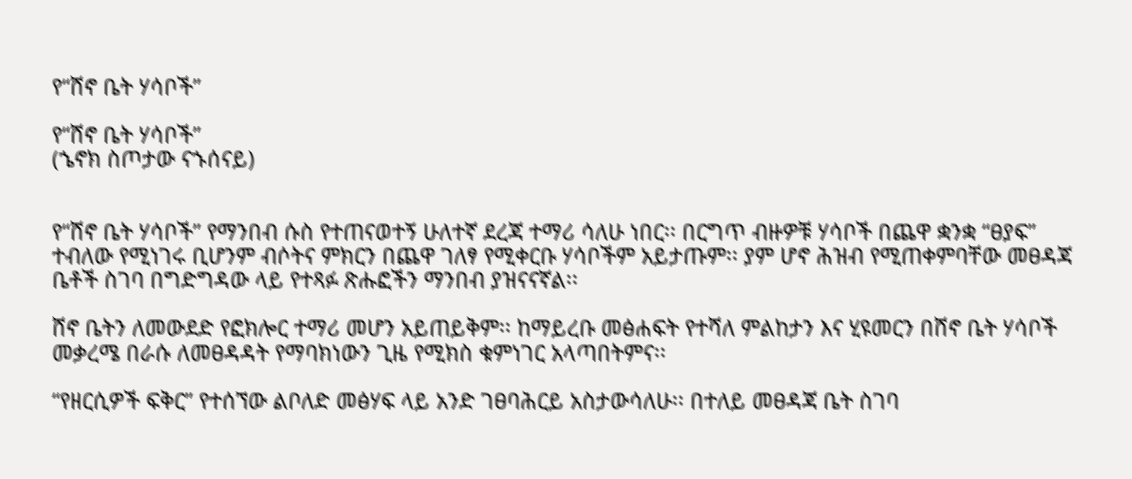የ“ሸኖ ቤት ሃሳቦች”

የ“ሸኖ ቤት ሃሳቦች”
(ኄኖክ ስጦታው ናኁሰናይ)


የ“ሸኖ ቤት ሃሳቦች” የማንበብ ሱስ የተጠናወተኝ ሁለተኛ ደረጃ ተማሪ ሳለሁ ነበር፡፡ በርግጥ ብዙዎቹ ሃሳቦች በጨዋ ቋንቋ “ፀያፍ” ተብለው የሚነገሩ ቢሆንም ብሶትና ምክርን በጨዋ ገለፃ የሚቀርቡ ሃሳቦችም አይታጡም፡፡ ያም ሆኖ ሕዝብ የሚጠቀምባቸው መፀዳጃ ቤቶች ስገባ በግድግዳው ላይ የተጻፉ ጽሑፎችን ማንበብ ያዝናናኛል፡፡

ሸኖ ቤትን ለመውደድ የፎክሎር ተማሪ መሆን አይጠይቅም፡፡ ከማይረቡ መፅሐፍት የተሻለ ምልከታን እና ሂዩመርን በሸኖ ቤት ሃሳቦች መቃረሜ በራሱ ለመፀዳዳት የማባክነውን ጊዜ የሚክስ ቁምነገር አላጣበትምና፡፡

“የዘርሲዎች ፍቅር” የተሰኘው ልቦለድ መፅሃፍ ላይ አንድ ገፀባሕርይ አስታውሳለሁ፡፡ በተለይ መፀዳጃ ቤት ስገባ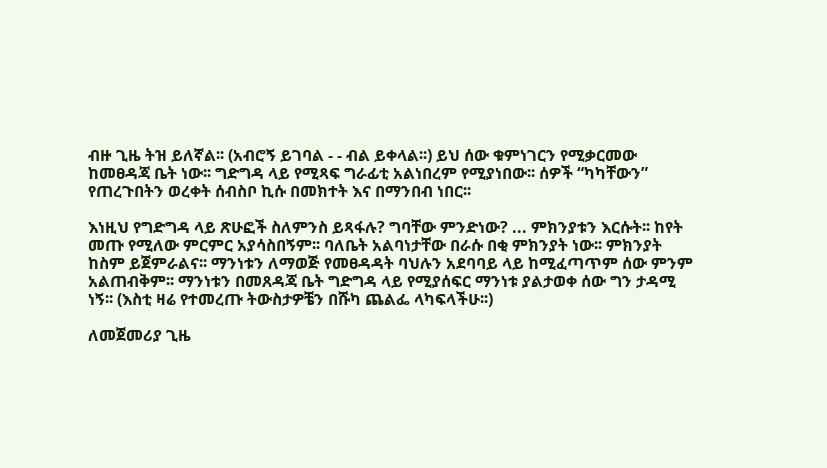ብዙ ጊዜ ትዝ ይለኛል፡፡ (አብሮኝ ይገባል - - ብል ይቀላል፡፡) ይህ ሰው ቁምነገርን የሚቃርመው ከመፀዳጃ ቤት ነው፡፡ ግድግዳ ላይ የሚጻፍ ግራፊቲ አልነበረም የሚያነበው፡፡ ሰዎች “ካካቸውን” የጠረጉበትን ወረቀት ሰብስቦ ኪሱ በመክተት እና በማንበብ ነበር፡፡

እነዚህ የግድግዳ ላይ ጽሁፎች ስለምንስ ይጻፋሉ? ግባቸው ምንድነው? ... ምክንያቱን እርሱት፡፡ ከየት መጡ የሚለው ምርምር አያሳስበኝም፡፡ ባለቤት አልባነታቸው በራሱ በቂ ምክንያት ነው፡፡ ምክንያት ከስም ይጀምራልና፡፡ ማንነቱን ለማወጅ የመፀዳዳት ባህሉን አደባባይ ላይ ከሚፈጣጥም ሰው ምንም አልጠብቅም፡፡ ማንነቱን በመጸዳጃ ቤት ግድግዳ ላይ የሚያሰፍር ማንነቱ ያልታወቀ ሰው ግን ታዳሚ ነኝ፡፡ (እስቲ ዛሬ የተመረጡ ትውስታዎቼን በሹካ ጨልፌ ላካፍላችሁ፡፡)

ለመጀመሪያ ጊዜ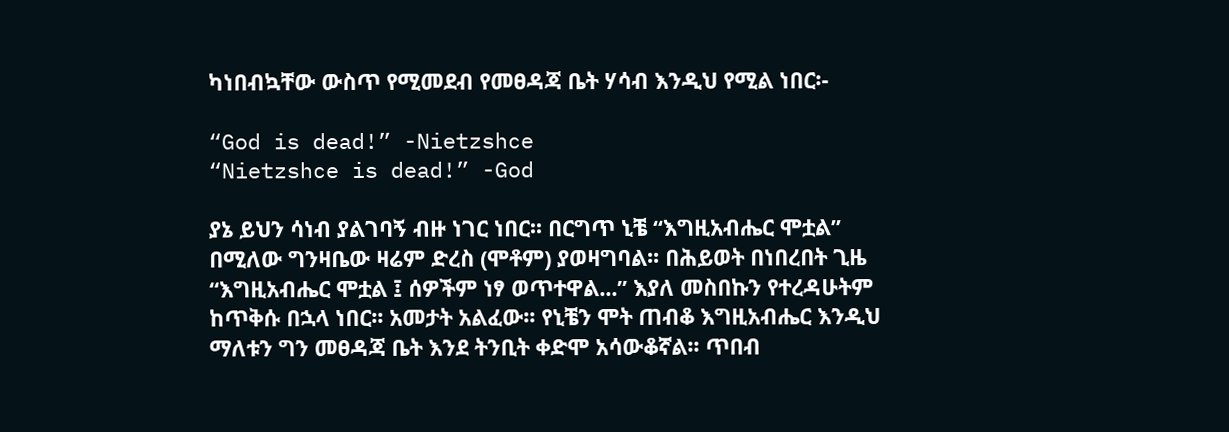ካነበብኳቸው ውስጥ የሚመደብ የመፀዳጃ ቤት ሃሳብ እንዲህ የሚል ነበር፡-

“God is dead!” -Nietzshce
“Nietzshce is dead!” -God

ያኔ ይህን ሳነብ ያልገባኝ ብዙ ነገር ነበር፡፡ በርግጥ ኒቼ “እግዚአብሔር ሞቷል” በሚለው ግንዛቤው ዛሬም ድረስ (ሞቶም) ያወዛግባል፡፡ በሕይወት በነበረበት ጊዜ “እግዚአብሔር ሞቷል ፤ ሰዎችም ነፃ ወጥተዋል...” እያለ መስበኩን የተረዳሁትም ከጥቅሱ በኋላ ነበር፡፡ አመታት አልፈው፡፡ የኒቼን ሞት ጠብቆ እግዚአብሔር እንዲህ ማለቱን ግን መፀዳጃ ቤት እንደ ትንቢት ቀድሞ አሳውቆኛል፡፡ ጥበብ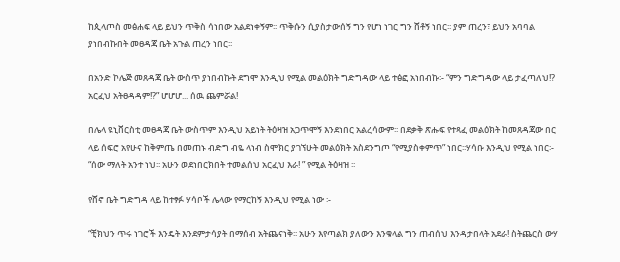ከጲላጦስ መፅሐፍ ላይ ይህን ጥቅስ ሳነበው አልደነቀኝም፡፡ ጥቅሱን ሲያስታውሰኝ ግን የሆነ ነገር ግን ሸቶኝ ነበር፡፡ ያም ጠረን፣ ይህን አባባል ያነበብኩበት መፀዳጃ ቤት አጉል ጠረን ነበር፡፡

በአንድ ኮሌጅ መጸዳጃ ቤት ውስጥ ያነበብኩት ደግሞ እንዲህ የሚል መልዕክት ግድግዳው ላይ ተፅፎ አነበብኩ፡- “ምን ግድግዳው ላይ ታፈጣለህ!? አርፈህ አትፀዳዳም!?” ሆሆሆ... ሰዉ ጨምሯል!

በሌላ ዩኒቨርስቲ መፀዳጃ ቤት ውስጥም እንዲህ አይነት ትዕዛዝ አጋጥሞኝ እንደነበር አልረሳውም፡፡ በደቃቅ ጽሑፍ የተጻፈ መልዕክት ከመጸዳጃው በር ላይ ሰፍሮ አየሁና ከቅምጤ በመጠኑ ብድግ ብዬ ላነብ ስሞክር ያገኘሁት መልዕክት አስደንግጦ “የሚያስቀምጥ” ነበር፡፡ሃሳቡ እንዲህ የሚል ነበር፡- “ሰው ማለት አንተ ነህ፡፡ አሁን ወደነበርክበት ተመልሰህ አርፈህ እራ! ” የሚል ትዕዛዝ ፡፡

የሸኖ ቤት ግድግዳ ላይ ከተፃፉ ሃሳቦች ሌላው የማርከኝ እንዲህ የሚል ነው ፡-

“ቺክህን ጥሩ ነገሮች እንዴት እንደምታሳያት በማሰብ አትጨናነቅ፡፡ አሁን እየጣልክ ያለውን እንቁላል ግን ጠብሰህ እንዳታበላት አደራ! ስትጨርስ ውሃ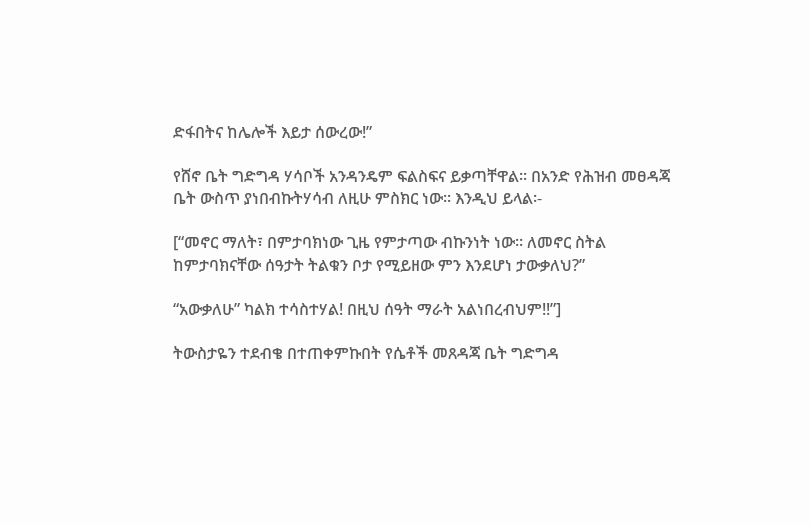ድፋበትና ከሌሎች እይታ ሰውረው!”

የሸኖ ቤት ግድግዳ ሃሳቦች አንዳንዴም ፍልስፍና ይቃጣቸዋል፡፡ በአንድ የሕዝብ መፀዳጃ ቤት ውስጥ ያነበብኩትሃሳብ ለዚሁ ምስክር ነው፡፡ እንዲህ ይላል፡-

[“መኖር ማለት፣ በምታባክነው ጊዜ የምታጣው ብኩንነት ነው፡፡ ለመኖር ስትል ከምታባክናቸው ሰዓታት ትልቁን ቦታ የሚይዘው ምን እንደሆነ ታውቃለህ?”

“አውቃለሁ” ካልክ ተሳስተሃል! በዚህ ሰዓት ማራት አልነበረብህም!!”]

ትውስታዬን ተደብቄ በተጠቀምኩበት የሴቶች መጸዳጃ ቤት ግድግዳ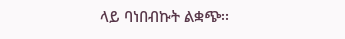ላይ ባነበብኩት ልቋጭ፡፡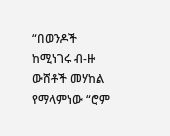“በወንዶች ከሚነገሩ ብ-ዙ ውሸቶች መሃከል የማላምነው “ሮም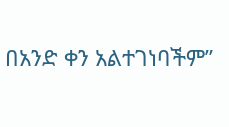በአንድ ቀን አልተገነባችም”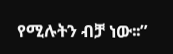የሚሉትን ብቻ ነው፡፡”